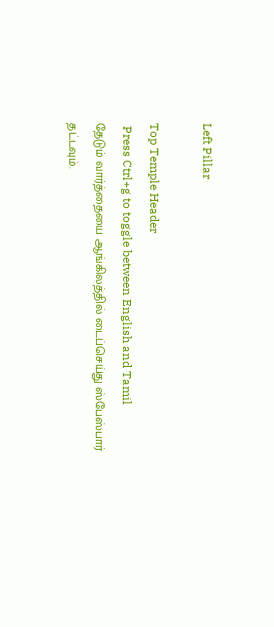Left Pillar

Top Temple Header
 Press Ctrl+g to toggle between English and Tamil
தேடும் வார்த்தையை ஆங்கிலத்தில் டைப்செய்து ஸ்பேஸ்பார் தட்டவும்.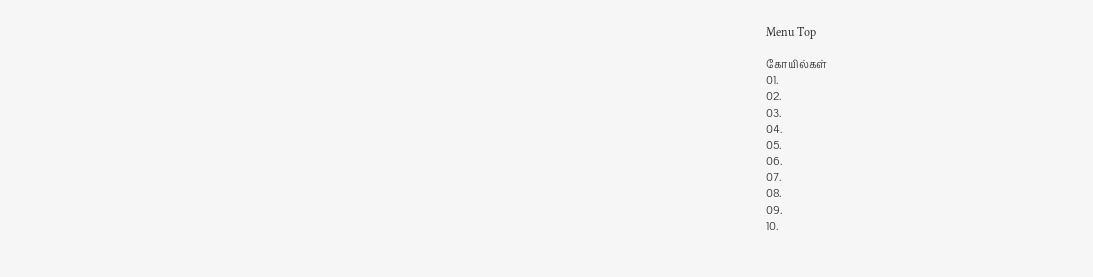Menu Top

கோயில்கள்
01.
02.
03.
04.
05.
06.
07.
08.
09.
10.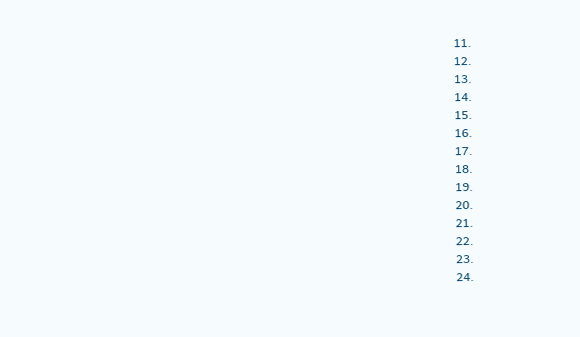11.
12.
13.
14.
15.
16.
17.
18.
19.
20.
21.
22.
23.
24.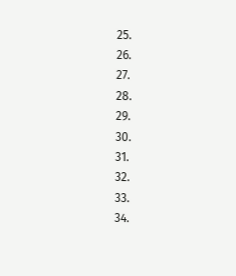25.
26.
27.
28.
29.
30.
31.
32.
33.
34.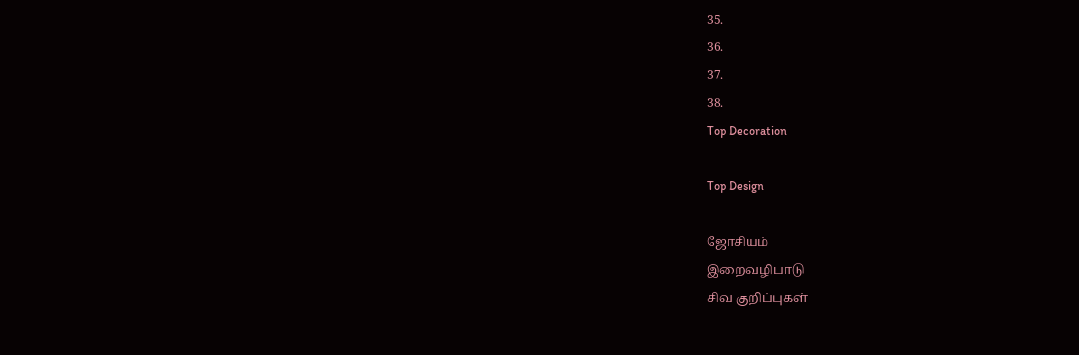35.
36.
37.
38.
Top Decoration

Top Design

ஜோசியம்
இறைவழிபாடு
சிவ குறிப்புகள்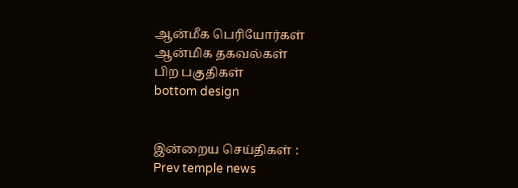ஆன்மீக பெரியோர்கள்
ஆன்மிக தகவல்கள்
பிற பகுதிகள்
bottom design


இன்றைய செய்திகள் :
Prev temple news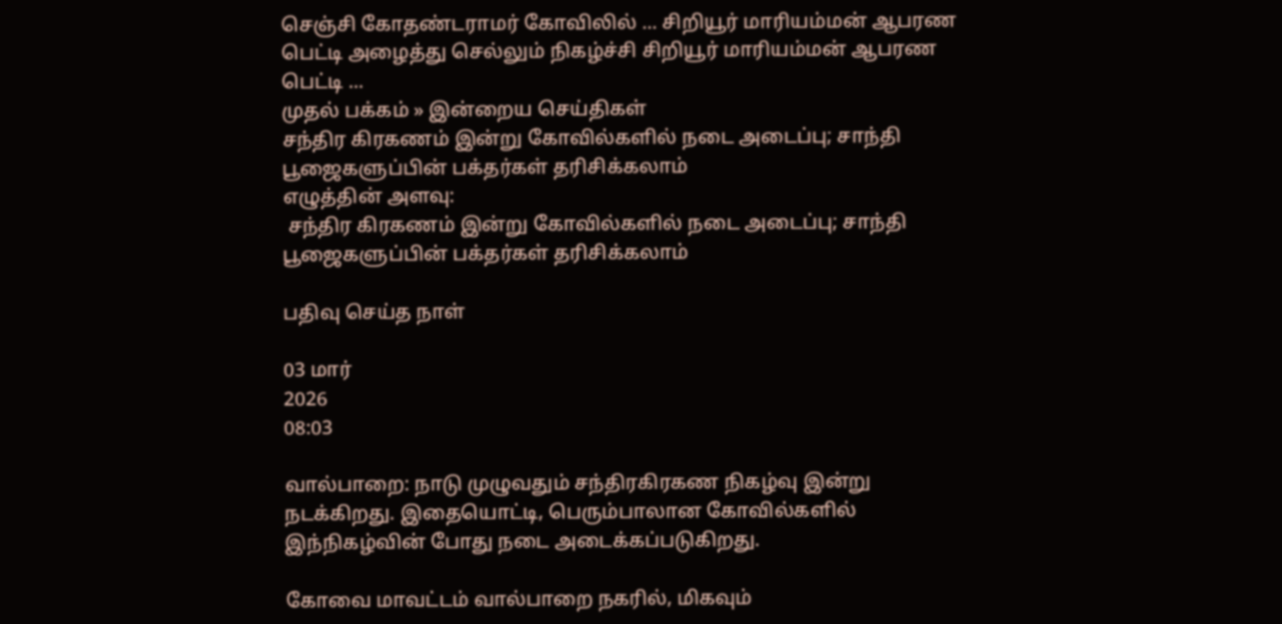செஞ்சி கோதண்டராமர் கோவிலில் ... சிறியூர் மாரியம்மன் ஆபரண பெட்டி அழைத்து செல்லும் நிகழ்ச்சி சிறியூர் மாரியம்மன் ஆபரண பெட்டி ...
முதல் பக்கம் » இன்றைய செய்திகள்
சந்திர கிரகணம் இன்று கோவில்களில் நடை அடைப்பு; சாந்தி பூஜைகளுப்பின் பக்தர்கள் தரிசிக்கலாம்
எழுத்தின் அளவு:
 சந்திர கிரகணம் இன்று கோவில்களில் நடை அடைப்பு; சாந்தி பூஜைகளுப்பின் பக்தர்கள் தரிசிக்கலாம்

பதிவு செய்த நாள்

03 மார்
2026
08:03

வால்பாறை: நாடு முழுவதும் சந்திரகிரகண நிகழ்வு இன்று நடக்கிறது. இதையொட்டி, பெரும்பாலான கோவில்களில் இந்நிகழ்வின் போது நடை அடைக்கப்படுகிறது.

கோவை மாவட்டம் வால்பாறை நகரில், மிகவும்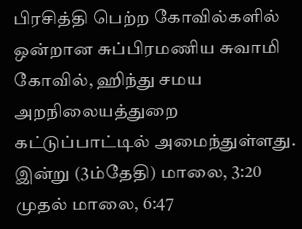பிரசித்தி பெற்ற கோவில்களில் ஒன்றான சுப்பிரமணிய சுவாமி கோவில், ஹிந்து சமய அறநிலையத்துறை கட்டுப்பாட்டில் அமைந்துள்ளது. இன்று (3ம்தேதி) மாலை, 3:20 முதல் மாலை, 6:47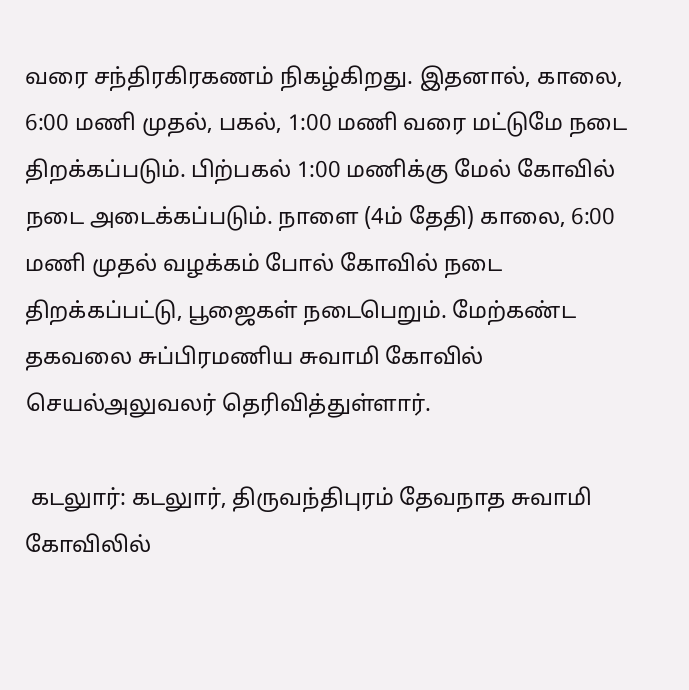வரை சந்திரகிரகணம் நிகழ்கிறது. இதனால், காலை, 6:00 மணி முதல், பகல், 1:00 மணி வரை மட்டுமே நடை திறக்கப்படும். பிற்பகல் 1:00 மணிக்கு மேல் கோவில் நடை அடைக்கப்படும். நாளை (4ம் தேதி) காலை, 6:00 மணி முதல் வழக்கம் போல் கோவில் நடை திறக்கப்பட்டு, பூஜைகள் நடைபெறும். மேற்கண்ட தகவலை சுப்பிரமணிய சுவாமி கோவில் செயல்அலுவலர் தெரிவித்துள்ளார்.

 கடலுார்: கடலுார், திருவந்திபுரம் தேவநாத சுவாமி கோவிலில்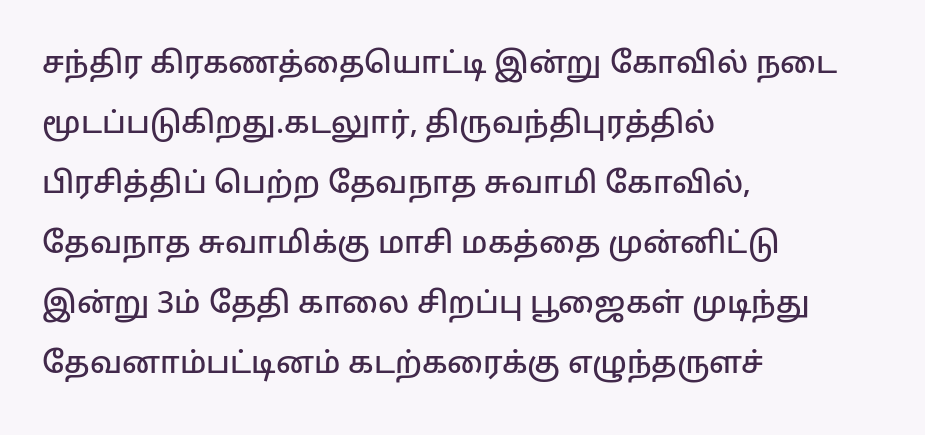சந்திர கிரகணத்தையொட்டி இன்று கோவில் நடை மூடப்படுகிறது.கடலுார், திருவந்திபுரத்தில் பிரசித்திப் பெற்ற தேவநாத சுவாமி கோவில், தேவநாத சுவாமிக்கு மாசி மகத்தை முன்னிட்டு இன்று 3ம் தேதி காலை சிறப்பு பூஜைகள் முடிந்து தேவனாம்பட்டினம் கடற்கரைக்கு எழுந்தருளச்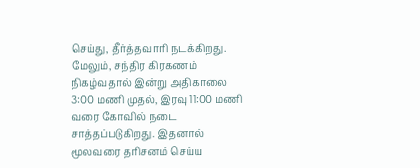செய்து, தீர்த்தவாரி நடக்கிறது. மேலும், சந்திர கிரகணம் நிகழ்வதால் இன்று அதிகாலை 3:00 மணி முதல், இரவு 11:00 மணி வரை கோவில் நடை சாத்தப்படுகிறது. இதனால் மூலவரை தரிசனம் செய்ய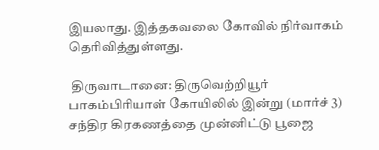இயலாது. இத்தகவலை கோவில் நிர்வாகம் தெரிவித்துள்ளது.

 திருவாடானை: திருவெற்றியூர் பாகம்பிரியாள் கோயிலில் இன்று (மார்ச் 3) சந்திர கிரகணத்தை முன்னிட்டு பூஜை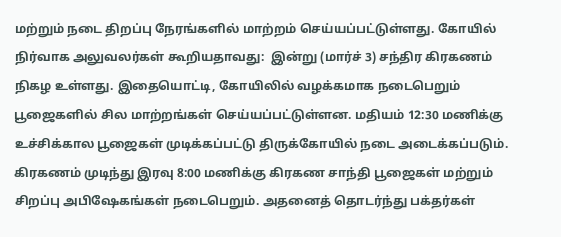மற்றும் நடை திறப்பு நேரங்களில் மாற்றம் செய்யப்பட்டுள்ளது. கோயில் நிர்வாக அலுவலர்கள் கூறியதாவது:  இன்று (மார்ச் 3) சந்திர கிரகணம் நிகழ உள்ளது. இதையொட்டி, கோயிலில் வழக்கமாக நடைபெறும் பூஜைகளில் சில மாற்றங்கள் செய்யப்பட்டுள்ளன. மதியம் 12:30 மணிக்கு உச்சிக்கால பூஜைகள் முடிக்கப்பட்டு திருக்கோயில் நடை அடைக்கப்படும். கிரகணம் முடிந்து இரவு 8:00 மணிக்கு கிரகண சாந்தி பூஜைகள் மற்றும் சிறப்பு அபிஷேகங்கள் நடைபெறும். அதனைத் தொடர்ந்து பக்தர்கள்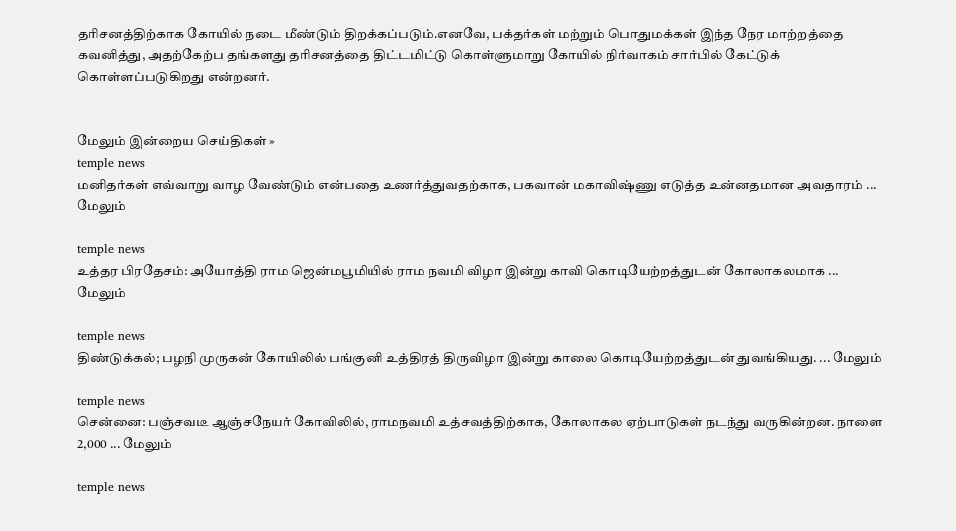தரிசனத்திற்காக கோயில் நடை மீண்டும் திறக்கப்படும்.எனவே, பக்தர்கள் மற்றும் பொதுமக்கள் இந்த நேர மாற்றத்தை கவனித்து, அதற்கேற்ப தங்களது தரிசனத்தை திட்டமிட்டு கொள்ளுமாறு கோயில் நிர்வாகம் சார்பில் கேட்டுக் கொள்ளப்படுகிறது என்றனர்.


மேலும் இன்றைய செய்திகள் »
temple news
மனிதர்கள் எவ்வாறு வாழ வேண்டும் என்பதை உணர்த்துவதற்காக, பகவான் மகாவிஷ்ணு எடுத்த உன்னதமான அவதாரம் ... மேலும்

temple news
உத்தர பிரதேசம்: அயோத்தி ராம ஜென்மபூமியில் ராம நவமி விழா இன்று காவி கொடியேற்றத்துடன் கோலாகலமாக ... மேலும்

temple news
திண்டுக்கல்; பழநி முருகன் கோயிலில் பங்குனி உத்திரத் திருவிழா இன்று காலை கொடியேற்றத்துடன் துவங்கியது. ... மேலும்

temple news
சென்னை: பஞ்சவடீ ஆஞ்சநேயர் கோவிலில், ராமநவமி உத்சவத்திற்காக, கோலாகல ஏற்பாடுகள் நடந்து வருகின்றன. நாளை 2,000 ... மேலும்

temple news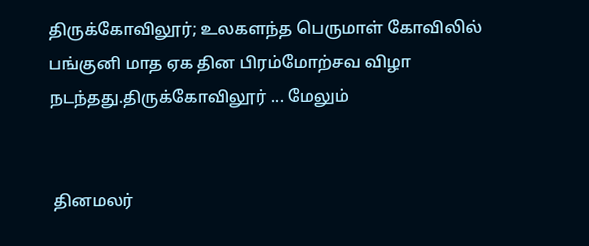திருக்கோவிலூர்; உலகளந்த பெருமாள் கோவிலில் பங்குனி மாத ஏக தின பிரம்மோற்சவ விழா நடந்தது.திருக்கோவிலூர் ... மேலும்


 தினமலர்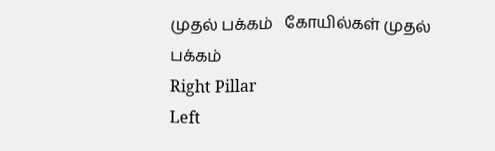முதல் பக்கம்   கோயில்கள் முதல் பக்கம்
Right Pillar
Left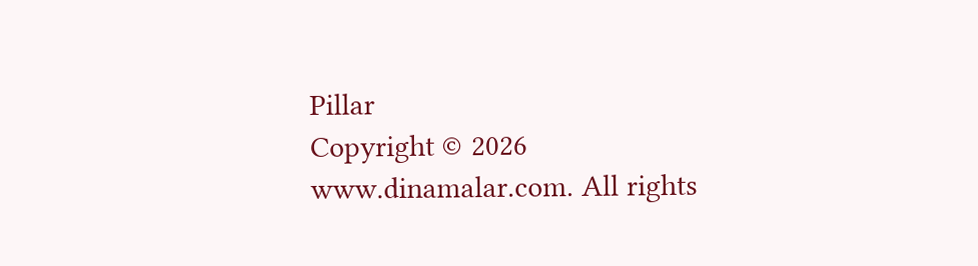Pillar
Copyright © 2026 www.dinamalar.com. All rights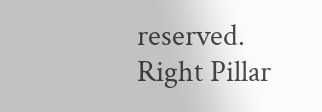reserved.
Right Pillar